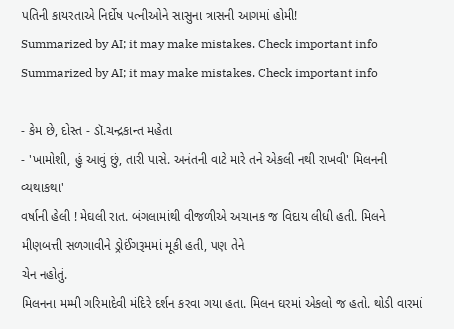પતિની કાયરતાએ નિર્દોષ પત્નીઓને સાસુના ત્રાસની આગમાં હોમી!
Summarized by AI; it may make mistakes. Check important info
Summarized by AI; it may make mistakes. Check important info

- કેમ છે, દોસ્ત - ડૉ.ચન્દ્રકાન્ત મહેતા
- 'ખામોશી, હું આવું છું, તારી પાસે. અનંતની વાટે મારે તને એકલી નથી રાખવી' મિલનની વ્યથાકથા'
વર્ષાની હેલી ! મેઘલી રાત. બંગલામાંથી વીજળીએ અચાનક જ વિદાય લીધી હતી. મિલને મીણબત્તી સળગાવીને ડ્રોઈંગરૂમમાં મૂકી હતી, પણ તેને
ચેન નહોતું.
મિલનના મમ્મી ગરિમાદેવી મંદિરે દર્શન કરવા ગયા હતા. મિલન ઘરમાં એકલો જ હતો. થોડી વારમાં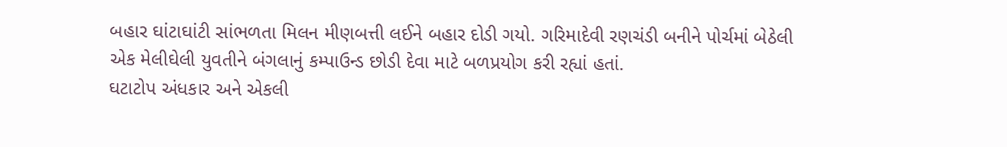બહાર ઘાંટાઘાંટી સાંભળતા મિલન મીણબત્તી લઈને બહાર દોડી ગયો. ગરિમાદેવી રણચંડી બનીને પોર્ચમાં બેઠેલી એક મેલીઘેલી યુવતીને બંગલાનું કમ્પાઉન્ડ છોડી દેવા માટે બળપ્રયોગ કરી રહ્યાં હતાં.
ઘટાટોપ અંધકાર અને એકલી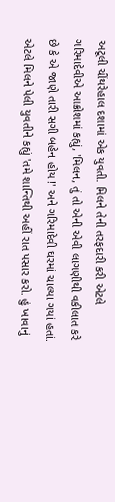અટૂલી ચીંથરેહાલ દશામાં એક યુવતી. મિલને તેની તરફદારી કરી એટલે ગરિમાદેવીએ આક્રોશમાં કહ્યું, 'મિલન, તું તો એની એવી લાગણીથી વકીલાત કરે છે કે એ જાણે તારી સગી બહેન હોય !' અને ગરિમાદેવી ઘરમાં ચાલ્યા ગયાં હતાં. એટલે મિલને પેલી યુવતીને કહ્યું 'તમે શાન્તિથી અહીં રાત પસાર કરો. હું ખાવાનું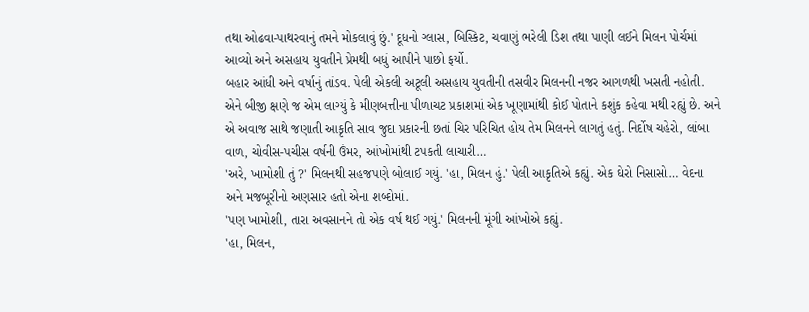તથા ઓઢવા-પાથરવાનું તમને મોકલાવું છું.' દૂધનો ગ્લાસ, બિસ્કિટ, ચવાણું ભરેલી ડિશ તથા પાણી લઈને મિલન પોર્ચમાં આવ્યો અને અસહાય યુવતીને પ્રેમથી બધું આપીને પાછો ફર્યો.
બહાર આંધી અને વર્ષાનું તાંડવ. પેલી એકલી અટૂલી અસહાય યુવતીની તસવીર મિલનની નજર આગળથી ખસતી નહોતી. એને બીજી ક્ષણે જ એમ લાગ્યું કે મીણબત્તીના પીળાચટ પ્રકાશમાં એક ખૂણામાંથી કોઈ પોતાને કશુંક કહેવા મથી રહ્યું છે. અને એ અવાજ સાથે જણાતી આકૃતિ સાવ જુદા પ્રકારની છતાં ચિર પરિચિત હોય તેમ મિલનને લાગતું હતું. નિર્દોષ ચહેરો, લાંબા વાળ, ચોવીસ-પચીસ વર્ષની ઉંમર, આંખોમાંથી ટપકતી લાચારી…
'અરે, ખામોશી તું ?' મિલનથી સહજપણે બોલાઈ ગયું. 'હા, મિલન હું.' પેલી આકૃતિએ કહ્યું. એક ઘેરો નિસાસો… વેદના અને મજબૂરીનો અણસાર હતો એના શબ્દોમાં.
'પણ ખામોશી, તારા અવસાનને તો એક વર્ષ થઈ ગયું.' મિલનની મૂંગી આંખોએ કહ્યું.
'હા, મિલન,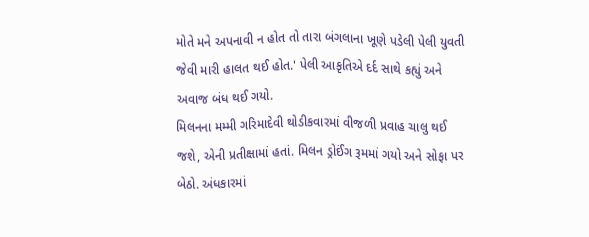મોતે મને અપનાવી ન હોત તો તારા બંગલાના ખૂણે પડેલી પેલી યુવતી જેવી મારી હાલત થઈ હોત.' પેલી આકૃતિએ દર્દ સાથે કહ્યું અને અવાજ બંધ થઈ ગયો.
મિલનના મમ્મી ગરિમાદેવી થોડીકવારમાં વીજળી પ્રવાહ ચાલુ થઈ જશે, એની પ્રતીક્ષામાં હતાં. મિલન ડ્રોઈંગ રૂમમાં ગયો અને સોફા પર બેઠો. અંધકારમાં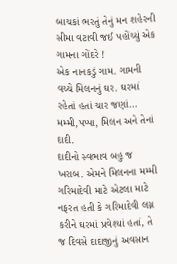બાચકાં ભરતું તેનું મન શહેરની સીમા વટાવી જઈ પહોંચ્યું એક ગામના ગોંદરે !
એક નાનકડું ગામ. ગામની વચ્ચે મિલનનું ઘર. ઘરમાં રહેતાં હતાં ચાર જણાં… મમ્મી,પપ્પા, મિલન અને તેનાં દાદી.
દાદીનો સ્વભાવ બહુ જ ખરાબ. એમને મિલનના મમ્મી ગરિમાદેવી માટે એટલા માટે નફરત હતી કે ગરિમાદેવી લગ્ન કરીને ઘરમાં પ્રવેશ્યાં હતાં, તે જ દિવસે દાદાજીનું અવસાન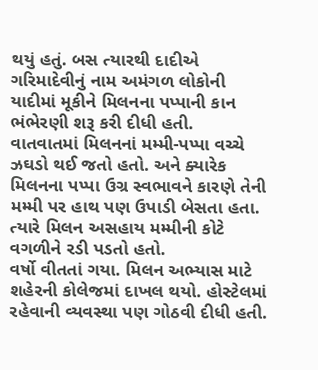થયું હતું. બસ ત્યારથી દાદીએ ગરિમાદેવીનું નામ અમંગળ લોકોની યાદીમાં મૂકીને મિલનના પપ્પાની કાન ભંભેરણી શરૂ કરી દીધી હતી.
વાતવાતમાં મિલનનાં મમ્મી-પપ્પા વચ્ચે ઝઘડો થઈ જતો હતો. અને ક્યારેક મિલનના પપ્પા ઉગ્ર સ્વભાવને કારણે તેની મમ્મી પર હાથ પણ ઉપાડી બેસતા હતા. ત્યારે મિલન અસહાય મમ્મીની કોટે વગળીને રડી પડતો હતો.
વર્ષો વીતતાં ગયા. મિલન અભ્યાસ માટે શહેરની કોલેજમાં દાખલ થયો. હોસ્ટેલમાં રહેવાની વ્યવસ્થા પણ ગોઠવી દીધી હતી.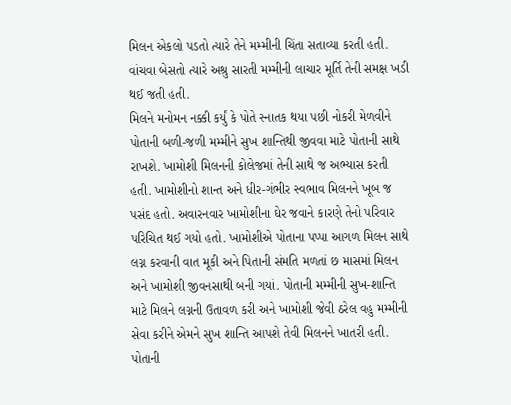મિલન એકલો પડતો ત્યારે તેને મમ્મીની ચિંતા સતાવ્યા કરતી હતી. વાંચવા બેસતો ત્યારે અશ્રુ સારતી મમ્મીની લાચાર મૂર્તિ તેની સમક્ષ ખડી થઈ જતી હતી.
મિલને મનોમન નક્કી કર્યું કે પોતે સ્નાતક થયા પછી નોકરી મેળવીને પોતાની બળી-જળી મમ્મીને સુખ શાન્તિથી જીવવા માટે પોતાની સાથે રાખશે. ખામોશી મિલનની કોલેજમાં તેની સાથે જ અભ્યાસ કરતી હતી. ખામોશીનો શાન્ત અને ધીર-ગંભીર સ્વભાવ મિલનને ખૂબ જ પસંદ હતો. અવારનવાર ખામોશીના ઘેર જવાને કારણે તેનો પરિવાર પરિચિત થઈ ગયો હતો. ખામોશીએ પોતાના પપ્પા આગળ મિલન સાથે લગ્ન કરવાની વાત મૂકી અને પિતાની સંમતિ મળતાં છ માસમાં મિલન અને ખામોશી જીવનસાથી બની ગયાં. પોતાની મમ્મીની સુખ-શાન્તિ માટે મિલને લગ્નની ઉતાવળ કરી અને ખામોશી જેવી ઠરેલ વહુ મમ્મીની સેવા કરીને એમને સુખ શાન્તિ આપશે તેવી મિલનને ખાતરી હતી.
પોતાની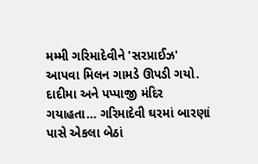મમ્મી ગરિમાદેવીને 'સરપ્રાઈઝ' આપવા મિલન ગામડે ઊપડી ગયો. દાદીમા અને પપ્પાજી મંદિર ગયાહતા… ગરિમાદેવી ઘરમાં બારણાં પાસે એકલા બેઠાં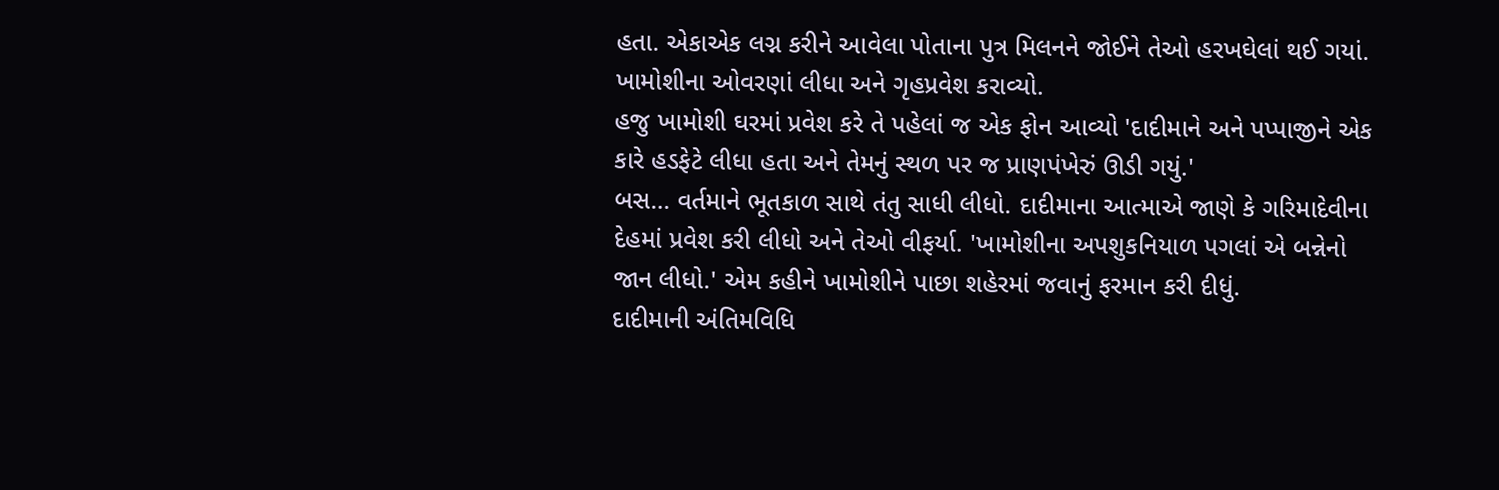હતા. એકાએક લગ્ન કરીને આવેલા પોતાના પુત્ર મિલનને જોઈને તેઓ હરખઘેલાં થઈ ગયાં. ખામોશીના ઓવરણાં લીધા અને ગૃહપ્રવેશ કરાવ્યો.
હજુ ખામોશી ઘરમાં પ્રવેશ કરે તે પહેલાં જ એક ફોન આવ્યો 'દાદીમાને અને પપ્પાજીને એક કારે હડફેટે લીધા હતા અને તેમનું સ્થળ પર જ પ્રાણપંખેરું ઊડી ગયું.'
બસ… વર્તમાને ભૂતકાળ સાથે તંતુ સાધી લીધો. દાદીમાના આત્માએ જાણે કે ગરિમાદેવીના દેહમાં પ્રવેશ કરી લીધો અને તેઓ વીફર્યા. 'ખામોશીના અપશુકનિયાળ પગલાં એ બન્નેનો જાન લીધો.' એમ કહીને ખામોશીને પાછા શહેરમાં જવાનું ફરમાન કરી દીધું.
દાદીમાની અંતિમવિધિ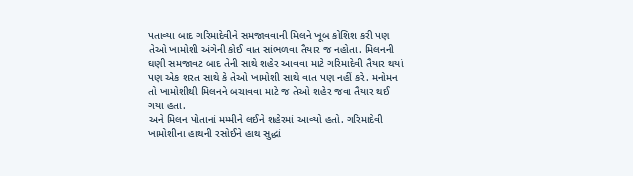પતાવ્યા બાદ ગરિમાદેવીને સમજાવવાની મિલને ખૂબ કોશિશ કરી પણ તેઓ ખામોશી અંગેની કોઈ વાત સાંભળવા તૈયાર જ નહોતા. મિલનની ઘણી સમજાવટ બાદ તેની સાથે શહેર આવવા માટે ગરિમાદેવી તૈયાર થયાં પણ એક શરત સાથે કે તેઓ ખામોશી સાથે વાત પણ નહીં કરે. મનોમન તો ખામોશીથી મિલનને બચાવવા માટે જ તેઓ શહેર જવા તૈયાર થઈ ગયા હતા.
અને મિલન પોતાનાં મમ્મીને લઈને શહેરમાં આવ્યો હતો. ગરિમાદેવી ખામોશીના હાથની રસોઈને હાથ સુદ્ધાં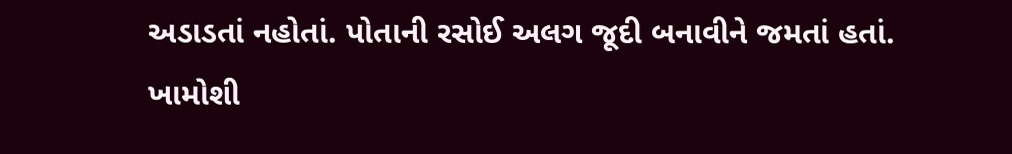અડાડતાં નહોતાં. પોતાની રસોઈ અલગ જૂદી બનાવીને જમતાં હતાં. ખામોશી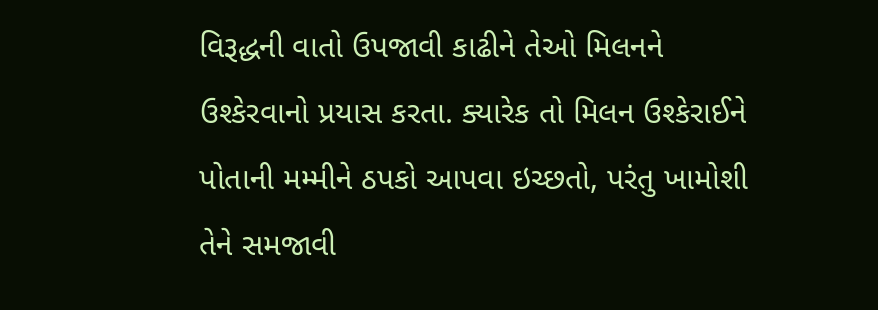વિરૂદ્ધની વાતો ઉપજાવી કાઢીને તેઓ મિલનને ઉશ્કેરવાનો પ્રયાસ કરતા. ક્યારેક તો મિલન ઉશ્કેરાઈને પોતાની મમ્મીને ઠપકો આપવા ઇચ્છતો, પરંતુ ખામોશી તેને સમજાવી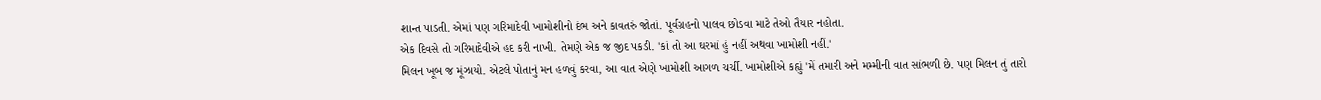શાન્ત પાડતી. એમાં પણ ગરિમાદેવી ખામોશીનો દંભ અને કાવતરું જોતાં. પૂર્વગ્રહનો પાલવ છોડવા માટે તેઓ તૈયાર નહોતા.
એક દિવસે તો ગરિમાદેવીએ હદ કરી નાખી. તેમણે એક જ જીદ પકડી. 'કાં તો આ ઘરમાં હું નહીં અથવા ખામોશી નહીં.'
મિલન ખૂબ જ મૂંઝાયો. એટલે પોતાનું મન હળવું કરવા, આ વાત એણે ખામોશી આગળ ચર્ચી. ખામોશીએ કહ્યું 'મેં તમારી અને મમ્મીની વાત સાંભળી છે. પણ મિલન તું તારો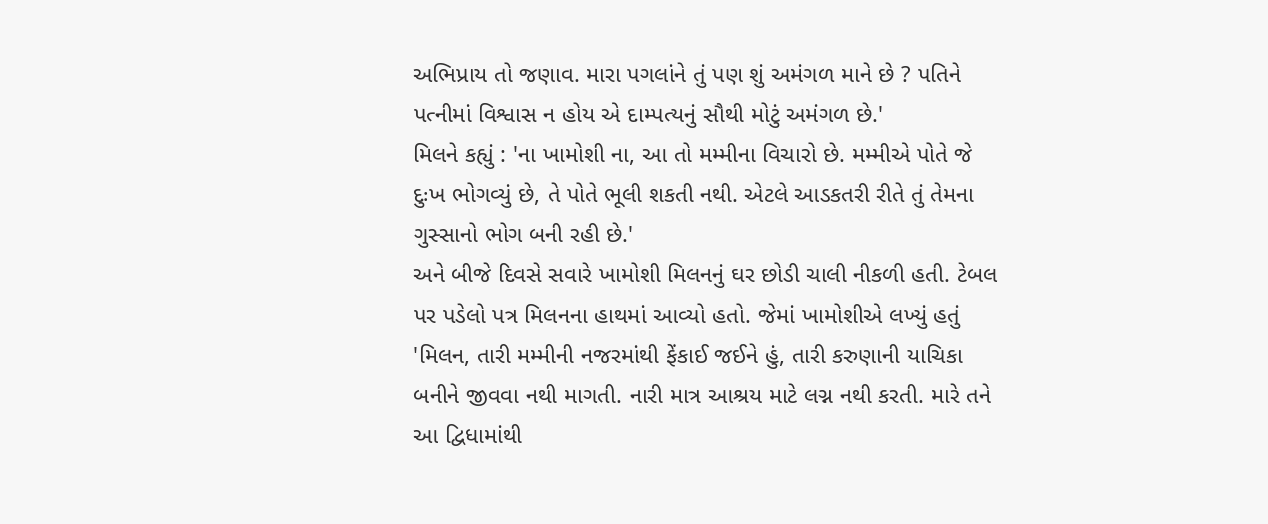અભિપ્રાય તો જણાવ. મારા પગલાંને તું પણ શું અમંગળ માને છે ? પતિને પત્નીમાં વિશ્વાસ ન હોય એ દામ્પત્યનું સૌથી મોટું અમંગળ છે.'
મિલને કહ્યું : 'ના ખામોશી ના, આ તો મમ્મીના વિચારો છે. મમ્મીએ પોતે જે દુઃખ ભોગવ્યું છે, તે પોતે ભૂલી શકતી નથી. એટલે આડકતરી રીતે તું તેમના ગુસ્સાનો ભોગ બની રહી છે.'
અને બીજે દિવસે સવારે ખામોશી મિલનનું ઘર છોડી ચાલી નીકળી હતી. ટેબલ પર પડેલો પત્ર મિલનના હાથમાં આવ્યો હતો. જેમાં ખામોશીએ લખ્યું હતું 'મિલન, તારી મમ્મીની નજરમાંથી ફેંકાઈ જઈને હું, તારી કરુણાની યાચિકા બનીને જીવવા નથી માગતી. નારી માત્ર આશ્રય માટે લગ્ન નથી કરતી. મારે તને આ દ્વિધામાંથી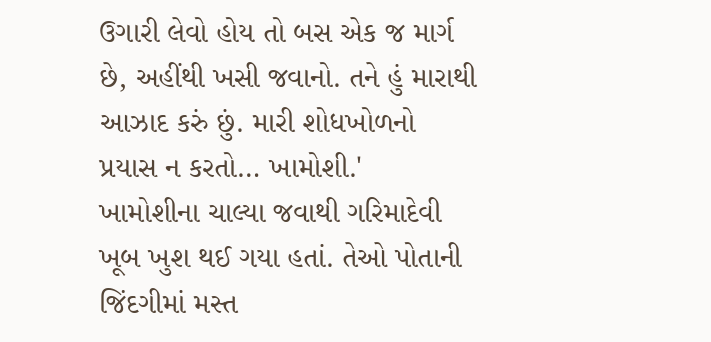ઉગારી લેવો હોય તો બસ એક જ માર્ગ છે, અહીંથી ખસી જવાનો. તને હું મારાથી આઝાદ કરું છું. મારી શોધખોળનો પ્રયાસ ન કરતો… ખામોશી.'
ખામોશીના ચાલ્યા જવાથી ગરિમાદેવી ખૂબ ખુશ થઈ ગયા હતાં. તેઓ પોતાની જિંદગીમાં મસ્ત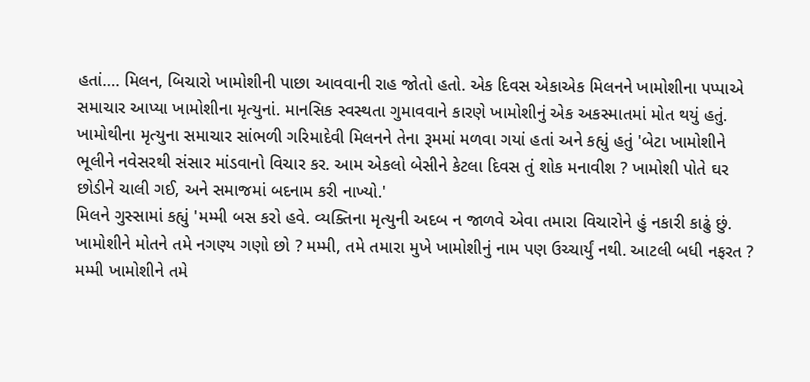હતાં…. મિલન, બિચારો ખામોશીની પાછા આવવાની રાહ જોતો હતો. એક દિવસ એકાએક મિલનને ખામોશીના પપ્પાએ સમાચાર આપ્યા ખામોશીના મૃત્યુનાં. માનસિક સ્વસ્થતા ગુમાવવાને કારણે ખામોશીનું એક અકસ્માતમાં મોત થયું હતું.
ખામોથીના મૃત્યુના સમાચાર સાંભળી ગરિમાદેવી મિલનને તેના રૂમમાં મળવા ગયાં હતાં અને કહ્યું હતું 'બેટા ખામોશીને ભૂલીને નવેસરથી સંસાર માંડવાનો વિચાર કર. આમ એકલો બેસીને કેટલા દિવસ તું શોક મનાવીશ ? ખામોશી પોતે ઘર છોડીને ચાલી ગઈ, અને સમાજમાં બદનામ કરી નાખ્યો.'
મિલને ગુસ્સામાં કહ્યું 'મમ્મી બસ કરો હવે. વ્યક્તિના મૃત્યુની અદબ ન જાળવે એવા તમારા વિચારોને હું નકારી કાઢું છું. ખામોશીને મોતને તમે નગણ્ય ગણો છો ? મમ્મી, તમે તમારા મુખે ખામોશીનું નામ પણ ઉચ્ચાર્યું નથી. આટલી બધી નફરત ? મમ્મી ખામોશીને તમે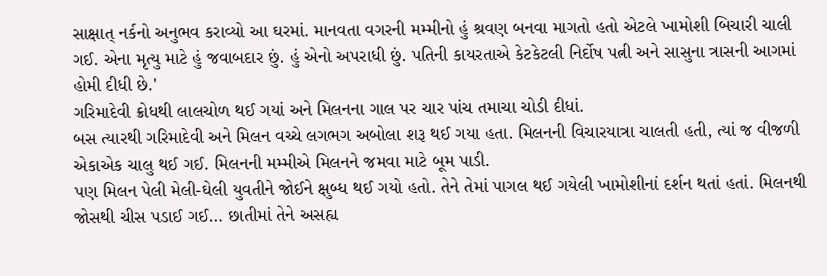સાક્ષાત્ નર્કનો અનુભવ કરાવ્યો આ ઘરમાં. માનવતા વગરની મમ્મીનો હું શ્રવણ બનવા માગતો હતો એટલે ખામોશી બિચારી ચાલી ગઈ. એના મૃત્યુ માટે હું જવાબદાર છું. હું એનો અપરાધી છું. પતિની કાયરતાએ કેટકેટલી નિર્દોષ પત્ની અને સાસુના ત્રાસની આગમાં હોમી દીધી છે.'
ગરિમાદેવી ક્રોધથી લાલચોળ થઈ ગયાં અને મિલનના ગાલ પર ચાર પાંચ તમાચા ચોડી દીધાં.
બસ ત્યારથી ગરિમાદેવી અને મિલન વચ્ચે લગભગ અબોલા શરૂ થઈ ગયા હતા. મિલનની વિચારયાત્રા ચાલતી હતી, ત્યાં જ વીજળી એકાએક ચાલુ થઈ ગઈ. મિલનની મમ્મીએ મિલનને જમવા માટે બૂમ પાડી.
પણ મિલન પેલી મેલી-ઘેલી યુવતીને જોઈને ક્ષુબ્ધ થઈ ગયો હતો. તેને તેમાં પાગલ થઈ ગયેલી ખામોશીનાં દર્શન થતાં હતાં. મિલનથી જોસથી ચીસ પડાઈ ગઈ… છાતીમાં તેને અસહ્ય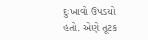દુઃખાવો ઉપડયો હતો. એણે તૂટક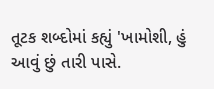તૂટક શબ્દોમાં કહ્યું 'ખામોશી, હું આવું છું તારી પાસે.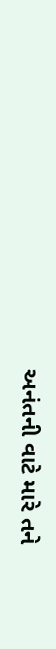અનંતની વાટે મારે તને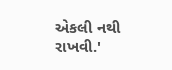એકલી નથી રાખવી.'